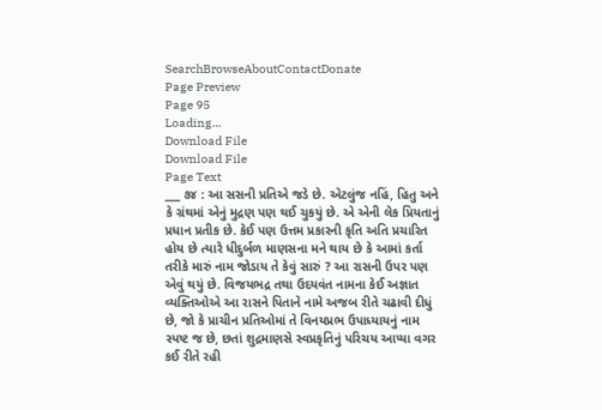SearchBrowseAboutContactDonate
Page Preview
Page 95
Loading...
Download File
Download File
Page Text
___ ૭૪ : આ સસની પ્રતિએ જડે છે. એટલુંજ નહિં, હિતુ અને કે ગ્રંથમાં એનું મુદ્રણ પણ થઈ ચુકયું છે. એ એની લેક પ્રિયતાનું પ્રધાન પ્રતીક છે. કેઈ પણ ઉત્તમ પ્રકારની કૃતિ અતિ પ્રચારિત હોય છે ત્યારે ધીદુર્બળ માણસના મને થાય છે કે આમાં કર્તા તરીકે મારું નામ જોડાય તે કેવું સારું ? આ રાસની ઉપર પણ એવું થયું છે. વિજયભદ્ર તથા ઉદયવંત નામના કેઈ અજ્ઞાત વ્યક્તિઓએ આ રાસને પિતાને નામે અજબ રીતે ચઢાવી દીધું છે, જો કે પ્રાચીન પ્રતિઓમાં તે વિનયપ્રભ ઉપાધ્યાયનું નામ સ્પષ્ટ જ છે, છતાં શુદ્રમાણસે સ્વપ્રકૃતિનું પરિચય આપ્યા વગર કઈ રીતે રહી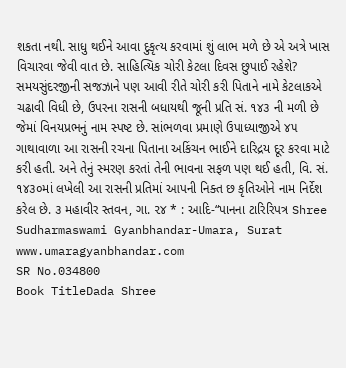શકતા નથી. સાધુ થઈને આવા દુકૃત્ય કરવામાં શું લાભ મળે છે એ અત્રે ખાસ વિચારવા જેવી વાત છે. સાહિત્યિક ચોરી કેટલા દિવસ છુપાઈ રહેશે? સમયસુંદરજીની સજઝાને પણ આવી રીતે ચોરી કરી પિતાને નામે કેટલાકએ ચઢાવી વિધી છે, ઉપરના રાસની બધાયથી જૂની પ્રતિ સં. ૧૪૩ ની મળી છે જેમાં વિનયપ્રભનું નામ સ્પષ્ટ છે. સાંભળવા પ્રમાણે ઉપાધ્યાજીએ ૪૫ ગાથાવાળા આ રાસની રચના પિતાના અકિંચન ભાઈને દારિદ્રય દૂર કરવા માટે કરી હતી. અને તેનું સ્મરણ કરતાં તેની ભાવના સફળ પણ થઈ હતી, વિ. સં. ૧૪૩૦માં લખેલી આ રાસની પ્રતિમાં આપની નિક્ત છ કૃતિઓને નામ નિર્દેશ કરેલ છે. ૩ મહાવીર સ્તવન, ગા. ૨૪ * : આદિ-“પાનના ટારિરિપત્ર Shree Sudharmaswami Gyanbhandar-Umara, Surat www.umaragyanbhandar.com
SR No.034800
Book TitleDada Shree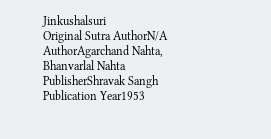Jinkushalsuri
Original Sutra AuthorN/A
AuthorAgarchand Nahta, Bhanvarlal Nahta
PublisherShravak Sangh
Publication Year1953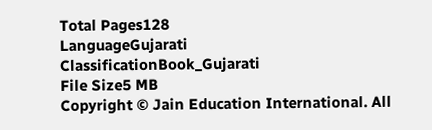Total Pages128
LanguageGujarati
ClassificationBook_Gujarati
File Size5 MB
Copyright © Jain Education International. All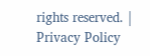rights reserved. | Privacy Policy